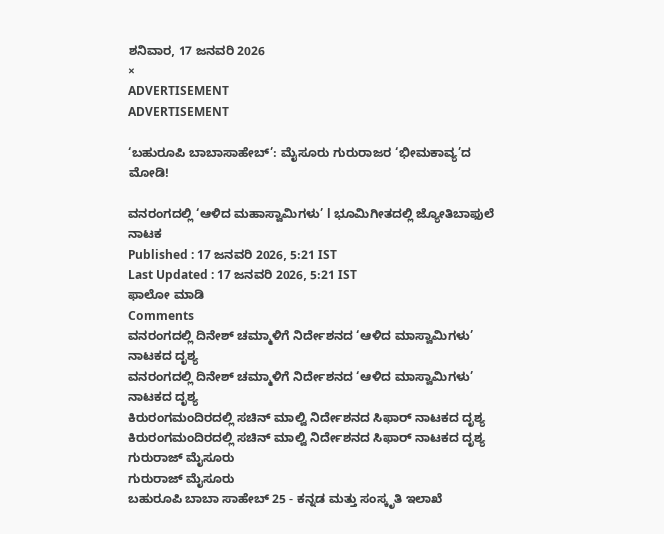ಶನಿವಾರ, 17 ಜನವರಿ 2026
×
ADVERTISEMENT
ADVERTISEMENT

‘ಬಹುರೂಪಿ ಬಾಬಾಸಾಹೇಬ್’: ಮೈಸೂರು ಗುರುರಾಜರ ‘ಭೀಮಕಾವ್ಯ’ದ ಮೋಡಿ!

ವನರಂಗದಲ್ಲಿ ‘ಆಳಿದ ಮಹಾಸ್ವಾಮಿಗಳು’ l ಭೂಮಿಗೀತದಲ್ಲಿ ಜ್ಯೋತಿಬಾಫುಲೆ ನಾಟಕ
Published : 17 ಜನವರಿ 2026, 5:21 IST
Last Updated : 17 ಜನವರಿ 2026, 5:21 IST
ಫಾಲೋ ಮಾಡಿ
Comments
ವನರಂಗದಲ್ಲಿ ದಿನೇಶ್ ಚಮ್ಮಾಳಿಗೆ ನಿರ್ದೇಶನದ ‘ಆಳಿದ ಮಾಸ್ವಾಮಿಗಳು’ ನಾಟಕದ ದೃಶ್ಯ
ವನರಂಗದಲ್ಲಿ ದಿನೇಶ್ ಚಮ್ಮಾಳಿಗೆ ನಿರ್ದೇಶನದ ‘ಆಳಿದ ಮಾಸ್ವಾಮಿಗಳು’ ನಾಟಕದ ದೃಶ್ಯ
ಕಿರುರಂಗಮಂದಿರದಲ್ಲಿ ಸಚಿನ್ ಮಾಲ್ವಿ ನಿರ್ದೇಶನದ ಸಿಫಾರ್ ನಾಟಕದ ದೃಶ್ಯ
ಕಿರುರಂಗಮಂದಿರದಲ್ಲಿ ಸಚಿನ್ ಮಾಲ್ವಿ ನಿರ್ದೇಶನದ ಸಿಫಾರ್ ನಾಟಕದ ದೃಶ್ಯ
ಗುರುರಾಜ್‌ ಮೈಸೂರು
ಗುರುರಾಜ್‌ ಮೈಸೂರು
ಬಹುರೂಪಿ ಬಾಬಾ ಸಾಹೇಬ್ 25 - ಕನ್ನಡ ಮತ್ತು ಸಂಸ್ಕೃತಿ ಇಲಾಖೆ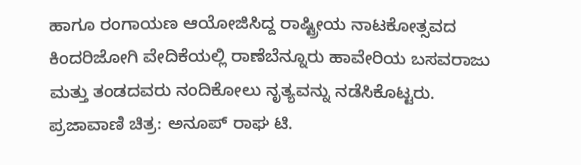ಹಾಗೂ ರಂಗಾಯಣ ಆಯೋಜಿಸಿದ್ದ ರಾಷ್ಟ್ರೀಯ ನಾಟಕೋತ್ಸವದ ಕಿಂದರಿಜೋಗಿ ವೇದಿಕೆಯಲ್ಲಿ ರಾಣೆಬೆನ್ನೂರು ಹಾವೇರಿಯ ಬಸವರಾಜು ಮತ್ತು ತಂಡದವರು ನಂದಿಕೋಲು ನೃತ್ಯವನ್ನು ನಡೆಸಿಕೊಟ್ಟರು. ಪ್ರಜಾವಾಣಿ ಚಿತ್ರ: ಅನೂಪ್ ರಾಘ ಟಿ.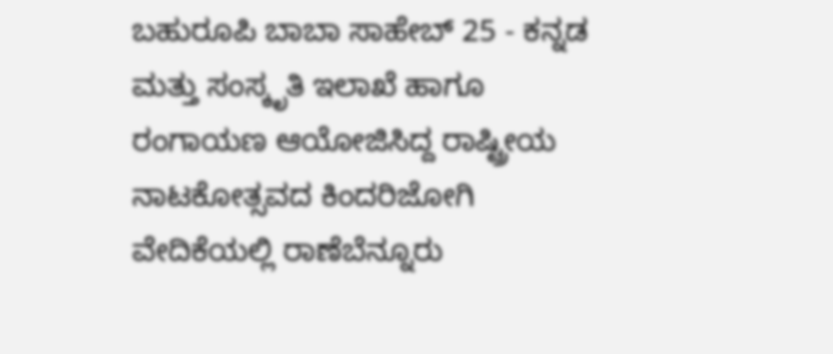ಬಹುರೂಪಿ ಬಾಬಾ ಸಾಹೇಬ್ 25 - ಕನ್ನಡ ಮತ್ತು ಸಂಸ್ಕೃತಿ ಇಲಾಖೆ ಹಾಗೂ ರಂಗಾಯಣ ಆಯೋಜಿಸಿದ್ದ ರಾಷ್ಟ್ರೀಯ ನಾಟಕೋತ್ಸವದ ಕಿಂದರಿಜೋಗಿ ವೇದಿಕೆಯಲ್ಲಿ ರಾಣೆಬೆನ್ನೂರು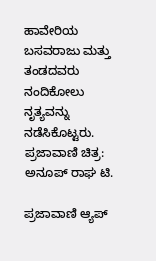ಹಾವೇರಿಯ ಬಸವರಾಜು ಮತ್ತು ತಂಡದವರು ನಂದಿಕೋಲು ನೃತ್ಯವನ್ನು ನಡೆಸಿಕೊಟ್ಟರು. ಪ್ರಜಾವಾಣಿ ಚಿತ್ರ: ಅನೂಪ್ ರಾಘ ಟಿ.

ಪ್ರಜಾವಾಣಿ ಆ್ಯಪ್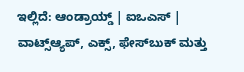ಇಲ್ಲಿದೆ: ಆಂಡ್ರಾಯ್ಡ್ | ಐಒಎಸ್ | ವಾಟ್ಸ್ಆ್ಯಪ್, ಎಕ್ಸ್, ಫೇಸ್‌ಬುಕ್ ಮತ್ತು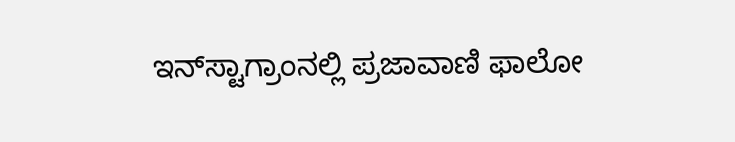ಇನ್‌ಸ್ಟಾಗ್ರಾಂನಲ್ಲಿ ಪ್ರಜಾವಾಣಿ ಫಾಲೋ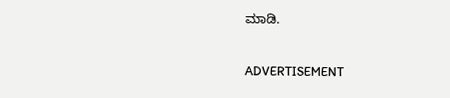ಮಾಡಿ.

ADVERTISEMENT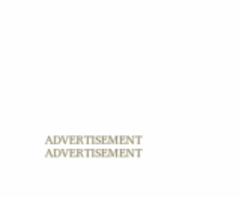ADVERTISEMENT
ADVERTISEMENT